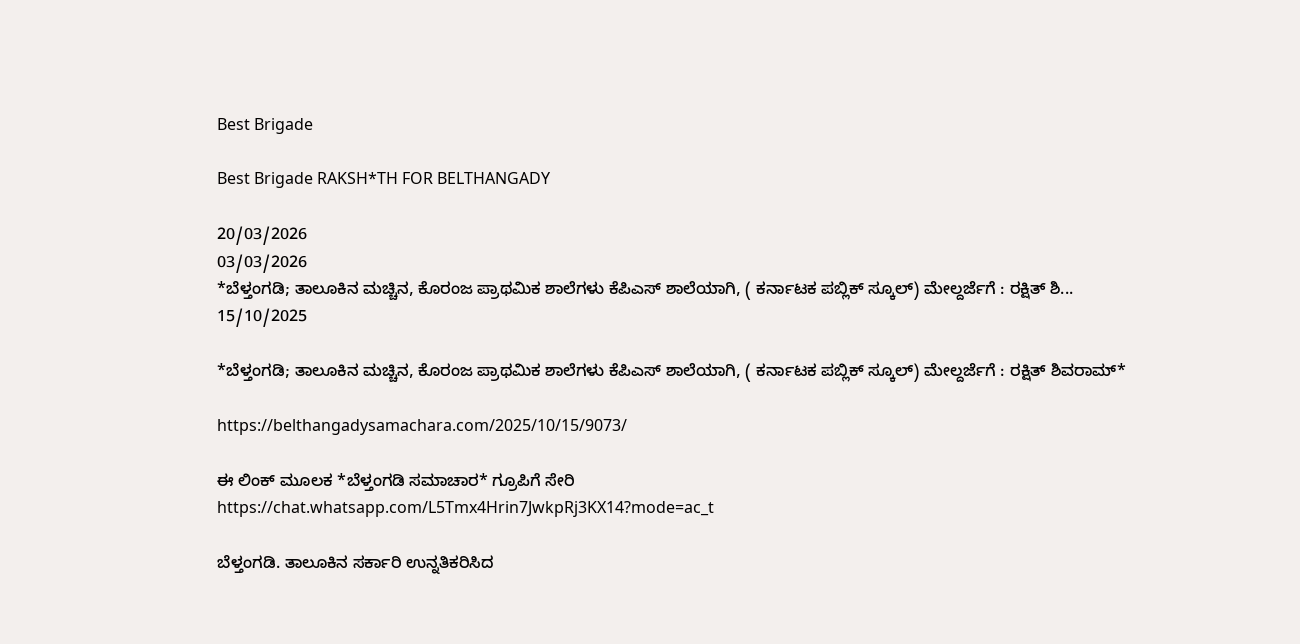Best Brigade

Best Brigade RAKSH*TH FOR BELTHANGADY

20/03/2026
03/03/2026
*ಬೆಳ್ತಂಗಡಿ; ತಾಲೂಕಿನ ಮಚ್ಚಿನ, ಕೊರಂಜ ಪ್ರಾಥಮಿಕ ಶಾಲೆಗಳು ಕೆಪಿಎಸ್‌ ಶಾಲೆಯಾಗಿ, ( ಕರ್ನಾಟಕ ಪಬ್ಲಿಕ್ ಸ್ಕೂಲ್) ಮೇಲ್ದರ್ಜೆಗೆ : ರಕ್ಷಿತ್ ಶಿ...
15/10/2025

*ಬೆಳ್ತಂಗಡಿ; ತಾಲೂಕಿನ ಮಚ್ಚಿನ, ಕೊರಂಜ ಪ್ರಾಥಮಿಕ ಶಾಲೆಗಳು ಕೆಪಿಎಸ್‌ ಶಾಲೆಯಾಗಿ, ( ಕರ್ನಾಟಕ ಪಬ್ಲಿಕ್ ಸ್ಕೂಲ್) ಮೇಲ್ದರ್ಜೆಗೆ : ರಕ್ಷಿತ್ ಶಿವರಾಮ್*

https://belthangadysamachara.com/2025/10/15/9073/

ಈ ಲಿಂಕ್ ಮೂಲಕ *ಬೆಳ್ತಂಗಡಿ ಸಮಾಚಾರ* ಗ್ರೂಪಿಗೆ ಸೇರಿ
https://chat.whatsapp.com/L5Tmx4Hrin7JwkpRj3KX14?mode=ac_t

ಬೆಳ್ತಂಗಡಿ. ತಾಲೂಕಿನ ಸರ್ಕಾರಿ ಉನ್ನತಿಕರಿಸಿದ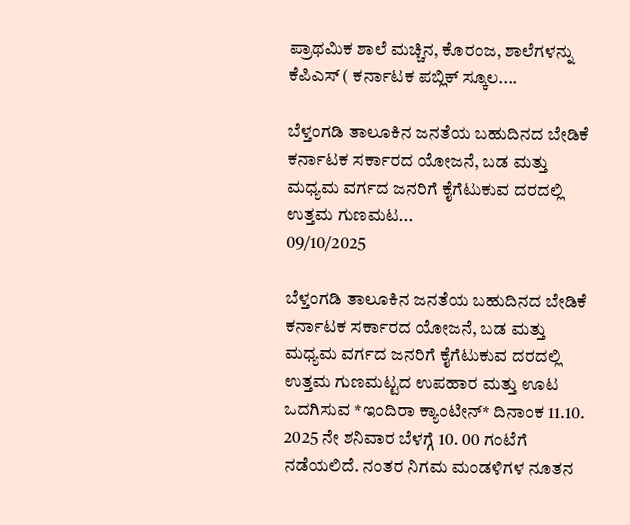ಪ್ರಾಥಮಿಕ ಶಾಲೆ ಮಚ್ಚಿನ, ಕೊರಂಜ, ಶಾಲೆಗಳನ್ನು ಕೆಪಿಎಸ್ ( ಕರ್ನಾಟಕ ಪಬ್ಲಿಕ್ ಸ್ಕೂಲ....

ಬೆಳ್ತಂಗಡಿ ತಾಲೂಕಿನ ಜನತೆಯ ಬಹುದಿನದ ಬೇಡಿಕೆ  ಕರ್ನಾಟಕ ಸರ್ಕಾರದ ಯೋಜನೆ, ಬಡ ಮತ್ತು ಮಧ್ಯಮ ವರ್ಗದ ಜನರಿಗೆ ಕೈಗೆಟುಕುವ ದರದಲ್ಲಿ ಉತ್ತಮ ಗುಣಮಟ...
09/10/2025

ಬೆಳ್ತಂಗಡಿ ತಾಲೂಕಿನ ಜನತೆಯ ಬಹುದಿನದ ಬೇಡಿಕೆ ಕರ್ನಾಟಕ ಸರ್ಕಾರದ ಯೋಜನೆ, ಬಡ ಮತ್ತು ಮಧ್ಯಮ ವರ್ಗದ ಜನರಿಗೆ ಕೈಗೆಟುಕುವ ದರದಲ್ಲಿ ಉತ್ತಮ ಗುಣಮಟ್ಟದ ಉಪಹಾರ ಮತ್ತು ಊಟ ಒದಗಿಸುವ *ಇಂದಿರಾ ಕ್ಯಾಂಟೀನ್* ದಿನಾಂಕ 11.10. 2025 ನೇ ಶನಿವಾರ ಬೆಳಗ್ಗೆ 10. 00 ಗಂಟೆಗೆ ನಡೆಯಲಿದೆ. ನಂತರ ನಿಗಮ ಮಂಡಳಿಗಳ ನೂತನ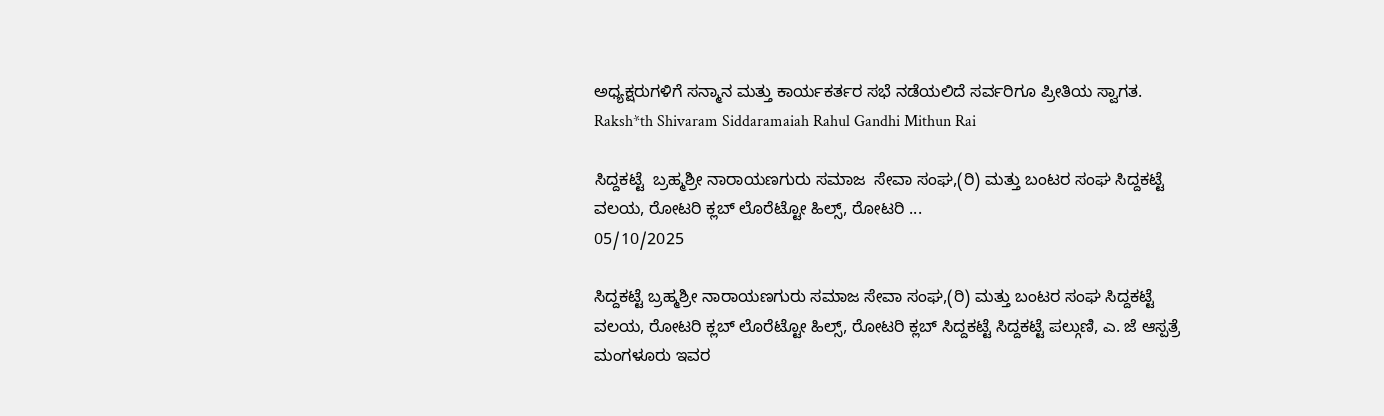ಅಧ್ಯಕ್ಷರುಗಳಿಗೆ ಸನ್ಮಾನ ಮತ್ತು ಕಾರ್ಯಕರ್ತರ ಸಭೆ ನಡೆಯಲಿದೆ ಸರ್ವರಿಗೂ ಪ್ರೀತಿಯ ಸ್ವಾಗತ.
Raksh*th Shivaram Siddaramaiah Rahul Gandhi Mithun Rai

ಸಿದ್ದಕಟ್ಟೆ  ಬ್ರಹ್ಮಶ್ರೀ ನಾರಾಯಣಗುರು ಸಮಾಜ  ಸೇವಾ ಸಂಘ,(ರಿ) ಮತ್ತು ಬಂಟರ ಸಂಘ ಸಿದ್ದಕಟ್ಟೆ ವಲಯ, ರೋಟರಿ ಕ್ಲಬ್ ಲೊರೆಟ್ಟೋ ಹಿಲ್ಸ್, ರೋಟರಿ ...
05/10/2025

ಸಿದ್ದಕಟ್ಟೆ ಬ್ರಹ್ಮಶ್ರೀ ನಾರಾಯಣಗುರು ಸಮಾಜ ಸೇವಾ ಸಂಘ,(ರಿ) ಮತ್ತು ಬಂಟರ ಸಂಘ ಸಿದ್ದಕಟ್ಟೆ ವಲಯ, ರೋಟರಿ ಕ್ಲಬ್ ಲೊರೆಟ್ಟೋ ಹಿಲ್ಸ್, ರೋಟರಿ ಕ್ಲಬ್ ಸಿದ್ದಕಟ್ಟೆ ಸಿದ್ದಕಟ್ಟೆ ಪಲ್ಗುಣಿ, ಎ. ಜೆ ಆಸ್ಪತ್ರೆ ಮಂಗಳೂರು ಇವರ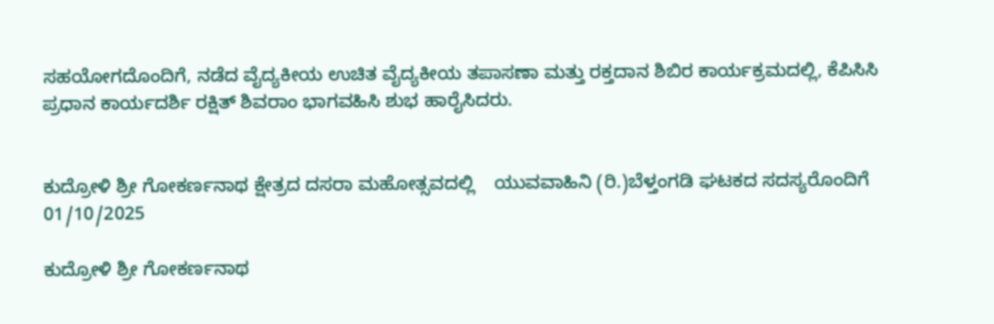ಸಹಯೋಗದೊಂದಿಗೆ, ನಡೆದ ವೈದ್ಯಕೀಯ ಉಚಿತ ವೈದ್ಯಕೀಯ ತಪಾಸಣಾ ಮತ್ತು ರಕ್ತದಾನ ಶಿಬಿರ ಕಾರ್ಯಕ್ರಮದಲ್ಲಿ, ಕೆಪಿಸಿಸಿ ಪ್ರಧಾನ ಕಾರ್ಯದರ್ಶಿ ರಕ್ಷಿತ್ ಶಿವರಾಂ ಭಾಗವಹಿಸಿ ಶುಭ ಹಾರೈಸಿದರು.


ಕುದ್ರೋಳಿ ಶ್ರೀ ಗೋಕರ್ಣನಾಥ ಕ್ಷೇತ್ರದ ದಸರಾ ಮಹೋತ್ಸವದಲ್ಲಿ    ಯುವವಾಹಿನಿ (ರಿ.)ಬೆಳ್ತಂಗಡಿ ಘಟಕದ ಸದಸ್ಯರೊಂದಿಗೆ
01/10/2025

ಕುದ್ರೋಳಿ ಶ್ರೀ ಗೋಕರ್ಣನಾಥ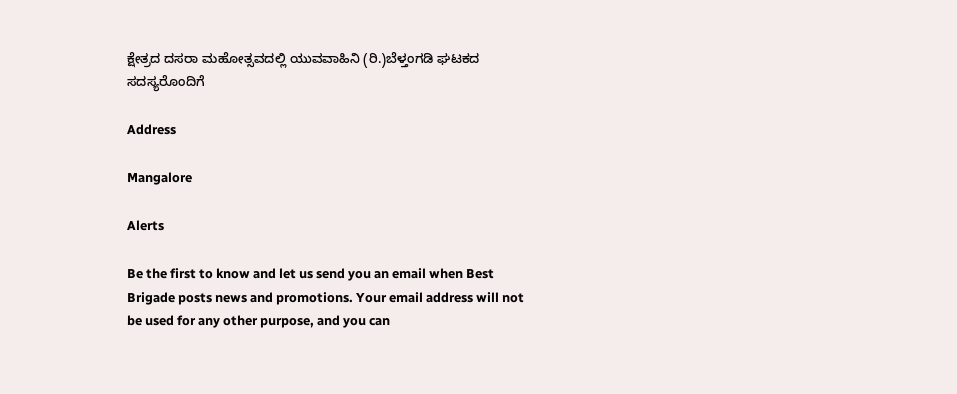ಕ್ಷೇತ್ರದ ದಸರಾ ಮಹೋತ್ಸವದಲ್ಲಿ ಯುವವಾಹಿನಿ (ರಿ.)ಬೆಳ್ತಂಗಡಿ ಘಟಕದ ಸದಸ್ಯರೊಂದಿಗೆ

Address

Mangalore

Alerts

Be the first to know and let us send you an email when Best Brigade posts news and promotions. Your email address will not be used for any other purpose, and you can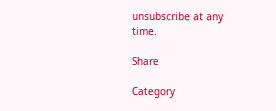unsubscribe at any time.

Share

Category